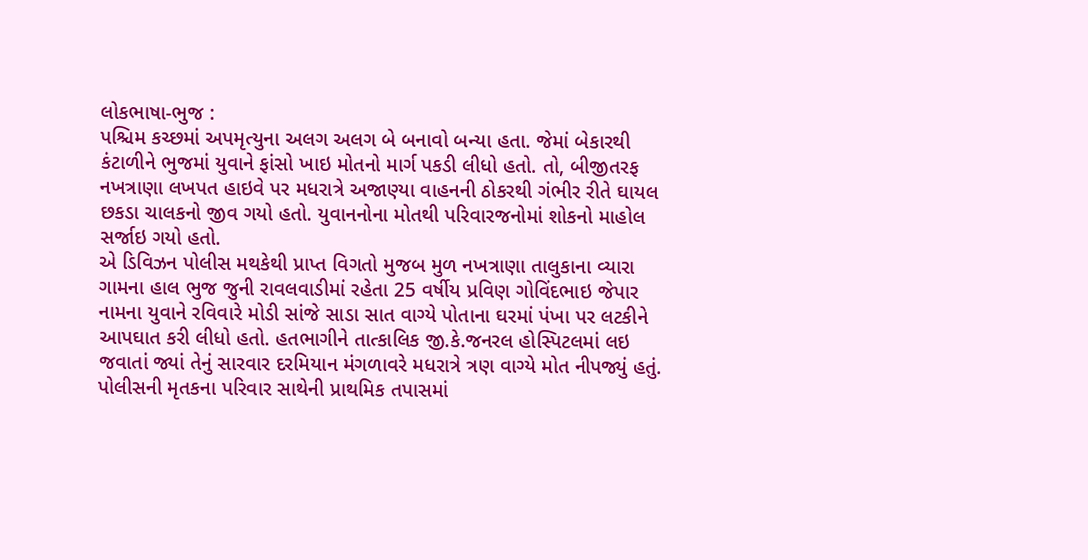લોકભાષા-ભુજ :
પશ્ચિમ કચ્છમાં અપમૃત્યુના અલગ અલગ બે બનાવો બન્યા હતા. જેમાં બેકારથી કંટાળીને ભુજમાં યુવાને ફાંસો ખાઇ મોતનો માર્ગ પકડી લીધો હતો. તો, બીજીતરફ નખત્રાણા લખપત હાઇવે પર મધરાત્રે અજાણ્યા વાહનની ઠોકરથી ગંભીર રીતે ઘાયલ છકડા ચાલકનો જીવ ગયો હતો. યુવાનનોના મોતથી પરિવારજનોમાં શોકનો માહોલ સર્જાઇ ગયો હતો.
એ ડિવિઝન પોલીસ મથકેથી પ્રાપ્ત વિગતો મુજબ મુળ નખત્રાણા તાલુકાના વ્યારા ગામના હાલ ભુજ જુની રાવલવાડીમાં રહેતા 25 વર્ષીય પ્રવિણ ગોવિંદભાઇ જેપાર નામના યુવાને રવિવારે મોડી સાંજે સાડા સાત વાગ્યે પોતાના ઘરમાં પંખા પર લટકીને આપઘાત કરી લીધો હતો. હતભાગીને તાત્કાલિક જી.કે.જનરલ હોસ્પિટલમાં લઇ જવાતાં જ્યાં તેનું સારવાર દરમિયાન મંગળાવરે મધરાત્રે ત્રણ વાગ્યે મોત નીપજ્યું હતું. પોલીસની મૃતકના પરિવાર સાથેની પ્રાથમિક તપાસમાં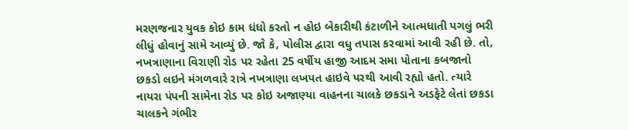મરણજનાર યુવક કોઇ કામ ધંધો કરતો ન હોઇ બેકારીથી કંટાળીને આત્મધાતી પગલું ભરી લીધું હોવાનું સામે આવ્યું છે. જો કે, પોલીસ દ્વારા વધુ તપાસ કરવામાં આવી રહી છે. તો, નખત્રાણાના વિરાણી રોડ પર રહેતા 25 વર્ષીય હાજી આદમ સમા પોતાના કબજાનો છકડો લઇને મંગળવારે રાત્રે નખત્રાણા લખપત હાઇવે પરથી આવી રહ્યો હતો. ત્યારે નાયરા પંપની સામેના રોડ પર કોઇ અજાણ્યા વાહનના ચાલકે છકડાને અડફેટે લેતાં છકડા ચાલકને ગંભીર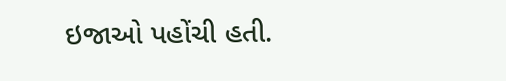ઇજાઓ પહોંચી હતી.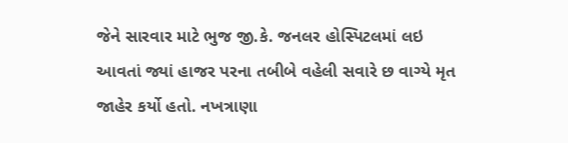જેને સારવાર માટે ભુજ જી.કે. જનલર હોસ્પિટલમાં લઇ આવતાં જ્યાં હાજર પરના તબીબે વહેલી સવારે છ વાગ્યે મૃત જાહેર કર્યો હતો. નખત્રાણા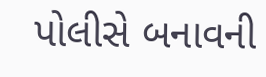પોલીસે બનાવની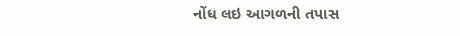નોંધ લઇ આગળની તપાસ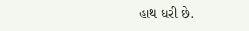હાથ ધરી છે.